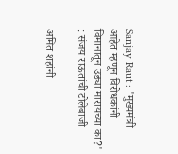Sanjay Raut : 'मुख्यमंत्री आहेत म्‍हणून विरोधकांनी विमानातून उड्या मारायच्या का?' : संजय राऊतांची टोलेबाजी

अमित शहांनी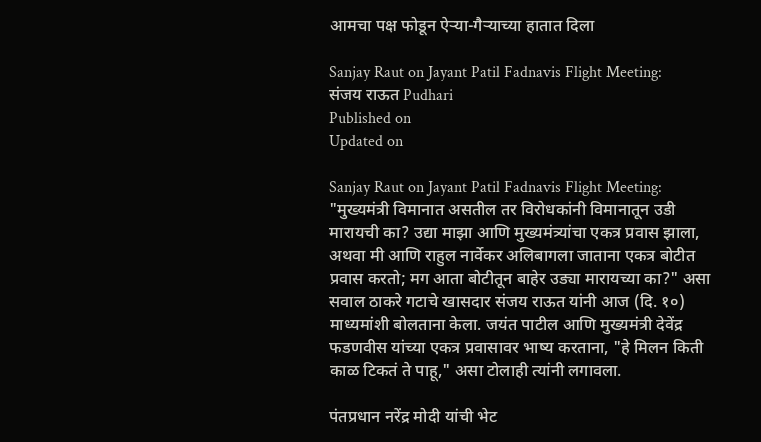आमचा पक्ष फोडून ऐऱ्या-गैऱ्याच्या हातात दिला

Sanjay Raut on Jayant Patil Fadnavis Flight Meeting:
संजय राऊत Pudhari
Published on
Updated on

Sanjay Raut on Jayant Patil Fadnavis Flight Meeting: "मुख्यमंत्री विमानात असतील तर विरोधकांनी विमानातून उडी मारायची का? उद्या माझा आणि मुख्यमंत्र्यांचा एकत्र प्रवास झाला, अथवा मी आणि राहुल नार्वेकर अलिबागला जाताना एकत्र बोटीत प्रवास करतो; मग आता बोटीतून बाहेर उड्या मारायच्या का?" असा सवाल ठाकरे गटाचे खासदार संजय राऊत यांनी आज (दि. १०) माध्यमांशी बोलताना केला. जयंत पाटील आणि मुख्यमंत्री देवेंद्र फडणवीस यांच्या एकत्र प्रवासावर भाष्य करताना, "हे मिलन किती काळ टिकतं ते पाहू," असा टोलाही त्यांनी लगावला.

पंतप्रधान नरेंद्र मोदी यांची भेट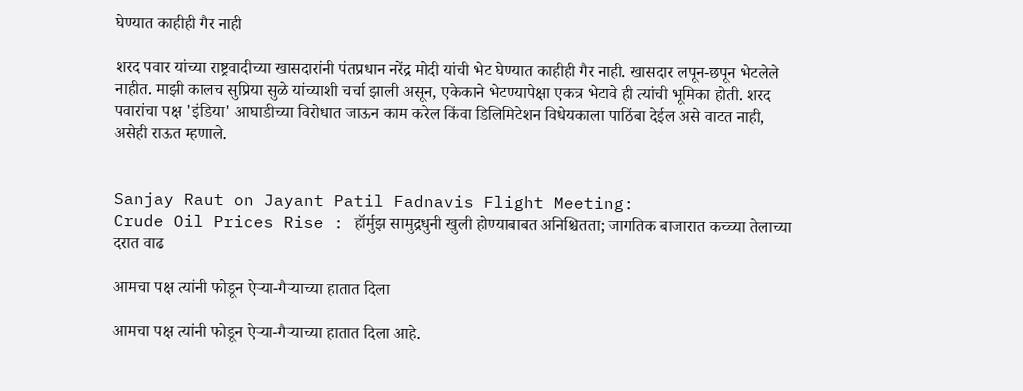घेण्यात काहीही गैर नाही

शरद पवार यांच्या राष्ट्रवादीच्या खासदारांनी पंतप्रधान नरेंद्र मोदी यांची भेट घेण्यात काहीही गैर नाही. खासदार लपून-छपून भेटलेले नाहीत. माझी कालच सुप्रिया सुळे यांच्याशी चर्चा झाली असून, एकेकाने भेटण्यापेक्षा एकत्र भेटावे ही त्यांची भूमिका होती. शरद पवारांचा पक्ष 'इंडिया' आघाडीच्या विरोधात जाऊन काम करेल किंवा डिलिमिटेशन विधेयकाला पाठिंबा देईल असे वाटत नाही, असेही राऊत म्हणाले.


Sanjay Raut on Jayant Patil Fadnavis Flight Meeting:
Crude Oil Prices Rise : हॉर्मुझ सामुद्रधुनी खुली होण्याबाबत अनिश्चितता; जागतिक बाजारात कच्च्या तेलाच्या दरात वाढ

आमचा पक्ष त्यांनी फोडून ऐऱ्या-गैऱ्याच्या हातात दिला

आमचा पक्ष त्यांनी फोडून ऐऱ्या-गैऱ्याच्या हातात दिला आहे.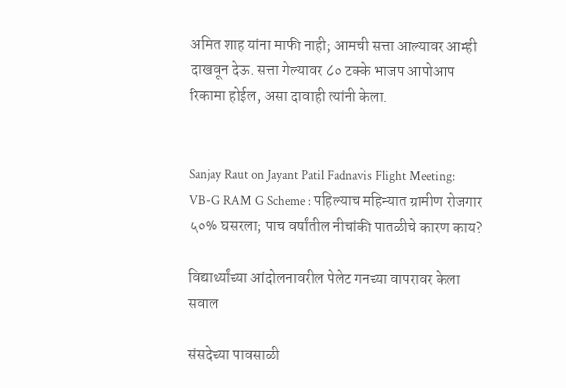अमित शाह यांना माफी नाही; आमची सत्ता आल्यावर आम्ही दाखवून देऊ. सत्ता गेल्यावर ८० टक्के भाजप आपोआप रिकामा होईल, असा दावाही त्यांनी केला.


Sanjay Raut on Jayant Patil Fadnavis Flight Meeting:
VB-G RAM G Scheme : पहिल्याच महिन्यात ग्रामीण रोजगार ५०% घसरला; पाच वर्षांतील नीचांकी पातळीचे कारण काय?

विद्यार्थ्यांच्या आंदोलनावरील पेलेट गनच्या वापरावर केला सवाल

संसदेच्या पावसाळी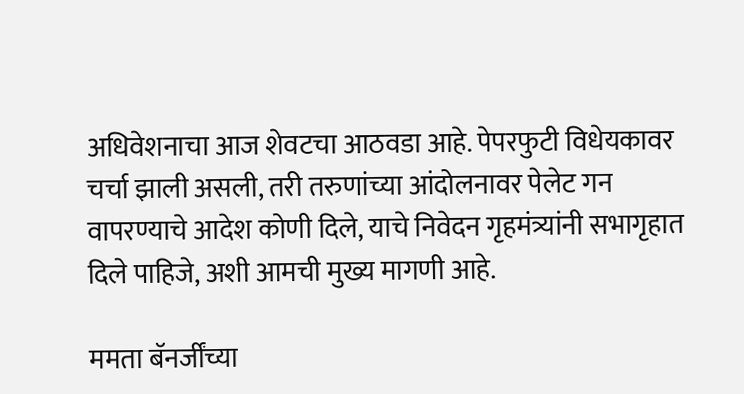अधिवेशनाचा आज शेवटचा आठवडा आहे. पेपरफुटी विधेयकावर चर्चा झाली असली, तरी तरुणांच्या आंदोलनावर पेलेट गन वापरण्याचे आदेश कोणी दिले, याचे निवेदन गृहमंत्र्यांनी सभागृहात दिले पाहिजे, अशी आमची मुख्य मागणी आहे.

ममता बॅनर्जींच्या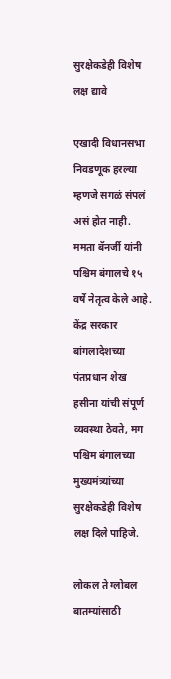सुरक्षेकडेही विशेष लक्ष द्यावे

एखादी विधानसभा निवडणूक हरल्या म्हणजे सगळं संपलं असं होत नाही. ममता बॅनर्जी यांनी पश्चिम बंगालचे १५ वर्षे नेतृत्व केले आहे. केंद्र सरकार बांगलादेशच्या पंतप्रधान शेख हसीना यांची संपूर्ण व्यवस्था ठेवते, मग पश्चिम बंगालच्या मुख्यमंत्र्यांच्या सुरक्षेकडेही विशेष लक्ष दिले पाहिजे.

लोकल ते ग्लोबल बातम्यांसाठी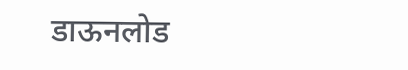डाऊनलोड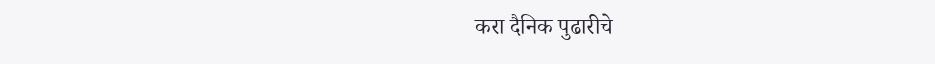करा दैनिक पुढारीचे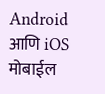Android आणि iOS मोबाईल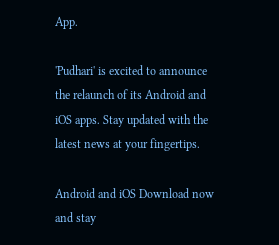App.

'Pudhari' is excited to announce the relaunch of its Android and iOS apps. Stay updated with the latest news at your fingertips.

Android and iOS Download now and stay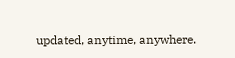updated, anytime, anywhere.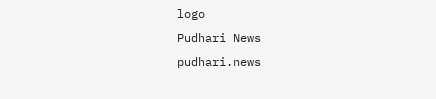logo
Pudhari News
pudhari.news